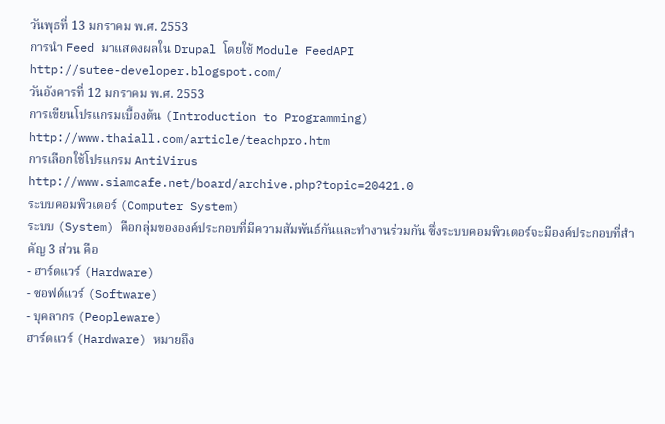วันพุธที่ 13 มกราคม พ.ศ. 2553
การนำ Feed มาแสดงผลใน Drupal โดยใช้ Module FeedAPI
http://sutee-developer.blogspot.com/
วันอังคารที่ 12 มกราคม พ.ศ. 2553
การเขียนโปรแกรมเบื้องต้น (Introduction to Programming)
http://www.thaiall.com/article/teachpro.htm
การเลือกใช้โปรแกรม AntiVirus
http://www.siamcafe.net/board/archive.php?topic=20421.0
ระบบคอมพิวเตอร์ (Computer System)
ระบบ (System) คือกลุ่มขององค์ประกอบที่มีความสัมพันธ์กันและทำงานร่วมกัน ซึ่งระบบคอมพิวเตอร์จะมีองค์ประกอบที่สำคัญ 3 ส่วน คือ
- ฮาร์ดแวร์ (Hardware)
- ซอฟต์แวร์ (Software)
- บุคลากร (Peopleware)
ฮาร์ดแวร์ (Hardware) หมายถึง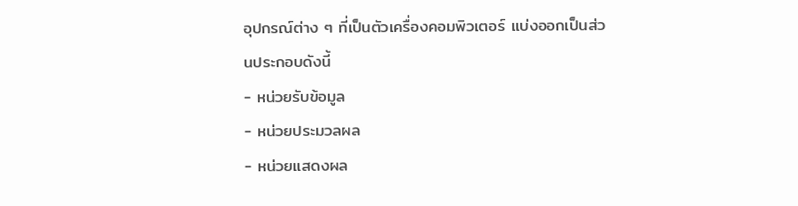อุปกรณ์ต่าง ๆ ที่เป็นตัวเครื่องคอมพิวเตอร์ แบ่งออกเป็นส่วนประกอบดังนี้
- หน่วยรับข้อมูล
- หน่วยประมวลผล
- หน่วยแสดงผล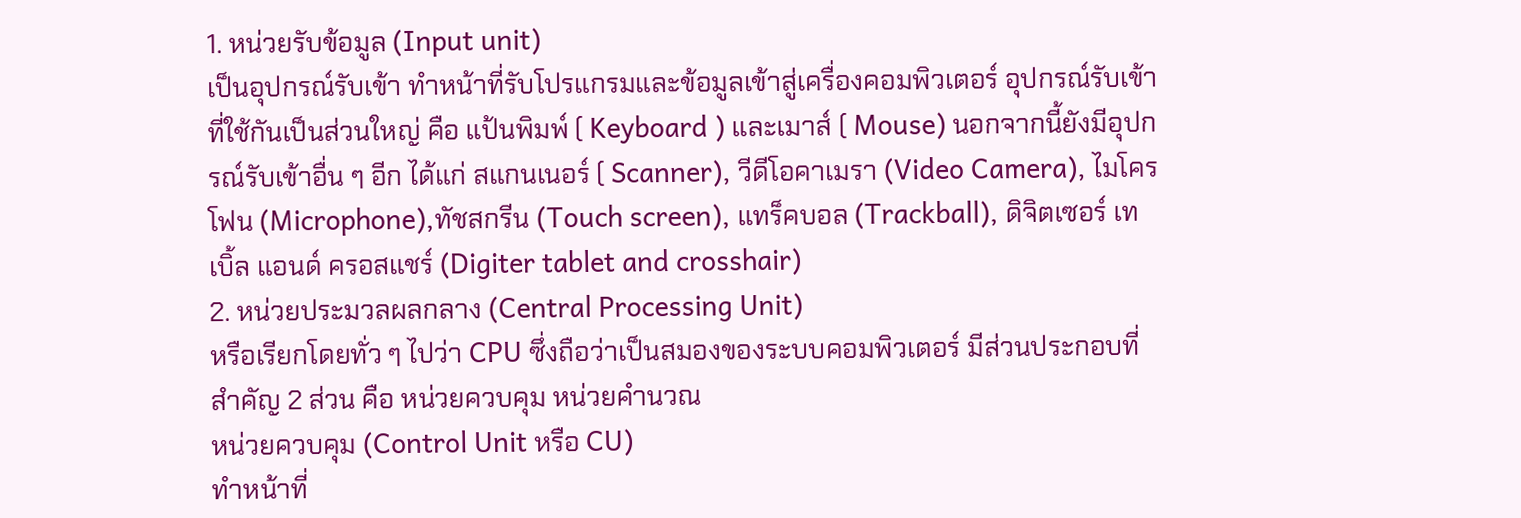1. หน่วยรับข้อมูล (Input unit)
เป็นอุปกรณ์รับเข้า ทำหน้าที่รับโปรแกรมและข้อมูลเข้าสู่เครื่องคอมพิวเตอร์ อุปกรณ์รับเข้าที่ใช้กันเป็นส่วนใหญ่ คือ แป้นพิมพ์ ( Keyboard ) และเมาส์ ( Mouse) นอกจากนี้ยังมีอุปกรณ์รับเข้าอื่น ๆ อีก ได้แก่ สแกนเนอร์ ( Scanner), วีดีโอคาเมรา (Video Camera), ไมโครโฟน (Microphone),ทัชสกรีน (Touch screen), แทร็คบอล (Trackball), ดิจิตเซอร์ เทเบิ้ล แอนด์ ครอสแชร์ (Digiter tablet and crosshair)
2. หน่วยประมวลผลกลาง (Central Processing Unit)
หรือเรียกโดยทั่ว ๆ ไปว่า CPU ซึ่งถือว่าเป็นสมองของระบบคอมพิวเตอร์ มีส่วนประกอบที่สำคัญ 2 ส่วน คือ หน่วยควบคุม หน่วยคำนวณ
หน่วยควบคุม (Control Unit หรือ CU)
ทำหน้าที่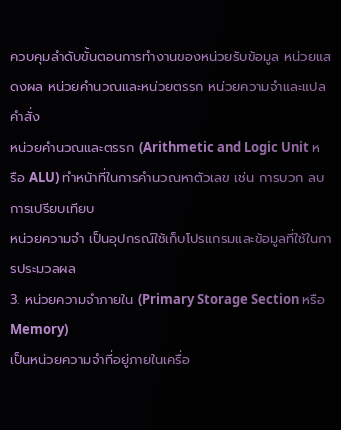ควบคุมลำดับขั้นตอนการทำงานของหน่วยรับข้อมูล หน่วยแสดงผล หน่วยคำนวณและหน่วยตรรก หน่วยความจำและแปลคำสั่ง
หน่วยคำนวณและตรรก (Arithmetic and Logic Unit หรือ ALU) ทำหน้าที่ในการคำนวณหาตัวเลข เช่น การบวก ลบ การเปรียบเทียบ
หน่วยความจำ เป็นอุปกรณ์ใช้เก็บโปรแกรมและข้อมูลที่ใช้ในการประมวลผล
3. หน่วยความจำภายใน (Primary Storage Section หรือ Memory)
เป็นหน่วยความจำที่อยู่ภายในเครื่อ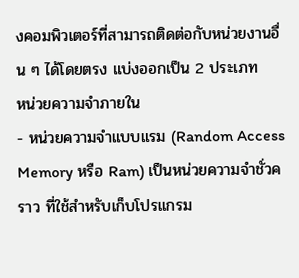งคอมพิวเตอร์ที่สามารถติดต่อกับหน่วยงานอื่น ๆ ได้โดยตรง แบ่งออกเป็น 2 ประเภท
หน่วยความจำภายใน
- หน่วยความจำแบบแรม (Random Access Memory หรือ Ram) เป็นหน่วยความจำชั่วคราว ที่ใช้สำหรับเก็บโปรแกรม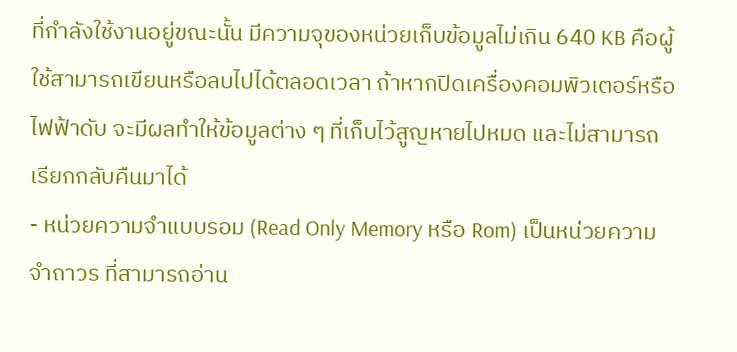ที่กำลังใช้งานอยู่ขณะนั้น มีความจุของหน่วยเก็บข้อมูลไม่เกิน 640 KB คือผู้ใช้สามารถเขียนหรือลบไปได้ตลอดเวลา ถ้าหากปิดเครื่องคอมพิวเตอร์หรือไฟฟ้าดับ จะมีผลทำให้ข้อมูลต่าง ๆ ที่เก็บไว้สูญหายไปหมด และไม่สามารถเรียกกลับคืนมาได้
- หน่วยความจำแบบรอม (Read Only Memory หรือ Rom) เป็นหน่วยความจำถาวร ที่สามารถอ่าน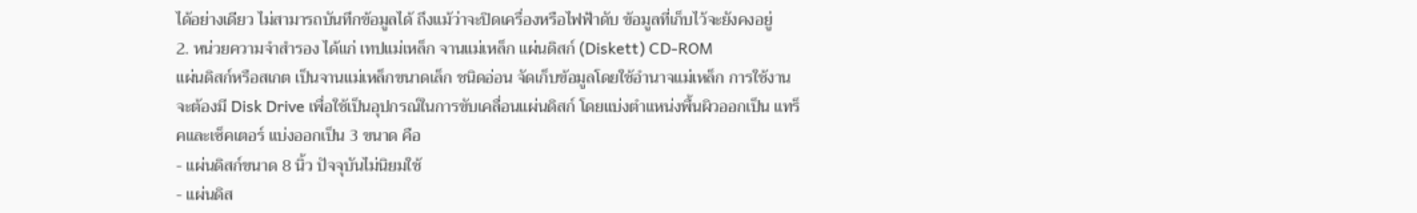ได้อย่างเดียว ไม่สามารถบันทึกข้อมูลได้ ถึงแม้ว่าจะปิดเครื่องหรือไฟฟ้าดับ ข้อมูลที่เก็บไว้จะยังคงอยู่
2. หน่วยความจำสำรอง ได้แก่ เทปแม่เหล็ก จานแม่เหล็ก แผ่นดิสก์ (Diskett) CD-ROM
แผ่นดิสก์หรือสเกต เป็นจานแม่เหล็กขนาดเล็ก ชนิดอ่อน จัดเก็บข้อมูลโดยใช้อำนาจแม่เหล็ก การใช้งานจะต้องมี Disk Drive เพื่อใช้เป็นอุปกรณ์ในการขับเคลื่อนแผ่นดิสก์ โดยแบ่งตำแหน่งพื้นผิวออกเป็น แทร็คและเซ็คเตอร์ แบ่งออกเป็น 3 ขนาด คือ
- แผ่นดิสก์ขนาด 8 นิ้ว ปัจจุบันไม่นิยมใช้
- แผ่นดิส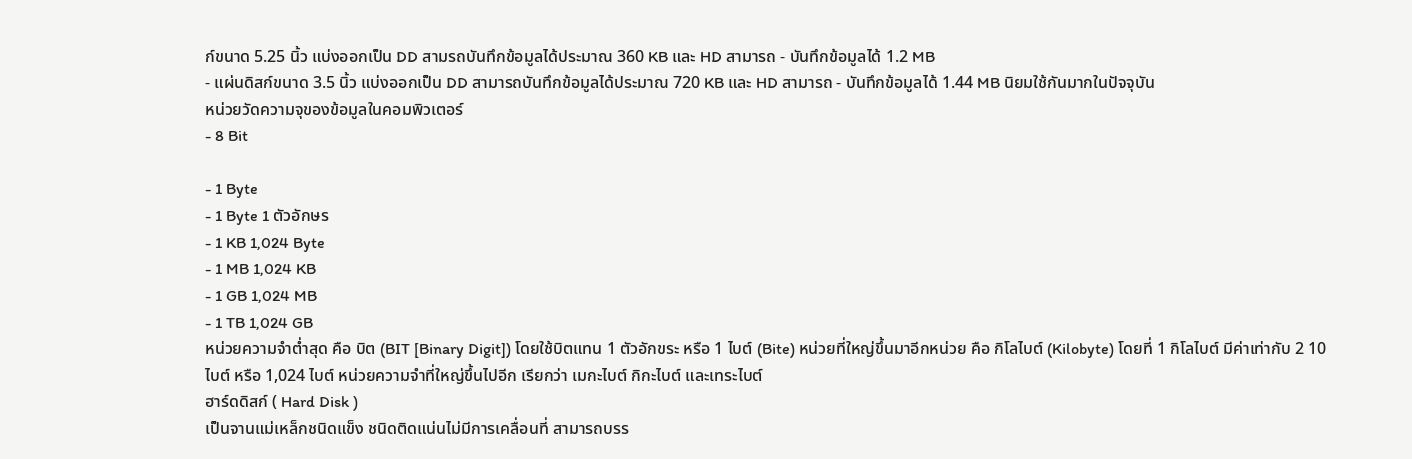ก์ขนาด 5.25 นิ้ว แบ่งออกเป็น DD สามรถบันทึกข้อมูลได้ประมาณ 360 KB และ HD สามารถ - บันทึกข้อมูลได้ 1.2 MB
- แผ่นดิสก์ขนาด 3.5 นิ้ว แบ่งออกเป็น DD สามารถบันทึกข้อมูลได้ประมาณ 720 KB และ HD สามารถ - บันทึกข้อมูลได้ 1.44 MB นิยมใช้กันมากในปัจจุบัน
หน่วยวัดความจุของข้อมูลในคอมพิวเตอร์
- 8 Bit

- 1 Byte
- 1 Byte 1 ตัวอักษร
- 1 KB 1,024 Byte
- 1 MB 1,024 KB
- 1 GB 1,024 MB
- 1 TB 1,024 GB
หน่วยความจำต่ำสุด คือ บิต (BIT [Binary Digit]) โดยใช้บิตแทน 1 ตัวอักขระ หรือ 1 ไบต์ (Bite) หน่วยที่ใหญ่ขึ้นมาอีกหน่วย คือ กิโลไบต์ (Kilobyte) โดยที่ 1 กิโลไบต์ มีค่าเท่ากับ 2 10 ไบต์ หรือ 1,024 ไบต์ หน่วยความจำที่ใหญ่ขึ้นไปอีก เรียกว่า เมกะไบต์ กิกะไบต์ และเทระไบต์
ฮาร์ดดิสก์ ( Hard Disk )
เป็นจานแม่เหล็กชนิดแข็ง ชนิดติดแน่นไม่มีการเคลื่อนที่ สามารถบรร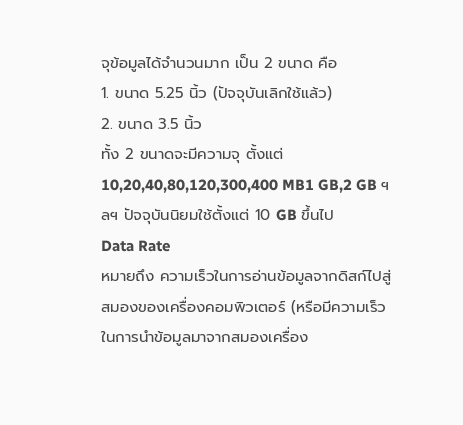จุข้อมูลได้จำนวนมาก เป็น 2 ขนาด คือ
1. ขนาด 5.25 นิ้ว (ปัจจุบันเลิกใช้แล้ว)
2. ขนาด 3.5 นิ้ว
ทั้ง 2 ขนาดจะมีความจุ ตั้งแต่ 10,20,40,80,120,300,400 MB1 GB,2 GB ฯลฯ ปัจจุบันนิยมใช้ตั้งแต่ 10 GB ขึ้นไป
Data Rate
หมายถึง ความเร็วในการอ่านข้อมูลจากดิสก์ไปสู่สมองของเครื่องคอมพิวเตอร์ (หรือมีความเร็วในการนำข้อมูลมาจากสมองเครื่อง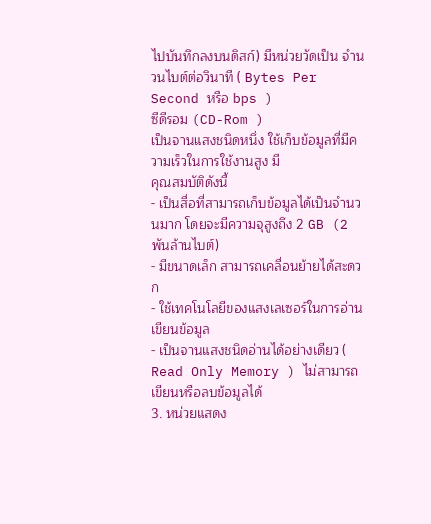ไปบันทึกลงบนดิสก์) มีหน่วยวัดเป็น จำนวนไบต์ต่อวินาที ( Bytes Per Second หรือ bps )
ซีดีรอม (CD-Rom )
เป็นจานแสงชนิดหนึ่ง ใช้เก็บข้อมูลที่มีความเร็วในการใช้งานสูง มี
คุณสมบัติดังนี้
- เป็นสื่อที่สามารถเก็บข้อมูลได้เป็นจำนวนมาก โดยจะมีความจุสูงถึง 2 GB (2 พันล้านไบต์)
- มีขนาดเล็ก สามารถเคลื่อนย้ายได้สะดวก
- ใช้เทคโนโลยีของแสงเลเซอร์ในการอ่านเขียนข้อมูล
- เป็นจานแสงชนิดอ่านได้อย่างเดียว ( Read Only Memory ) ไม่สามารถเขียนหรือลบข้อมูลได้
3. หน่วยแสดง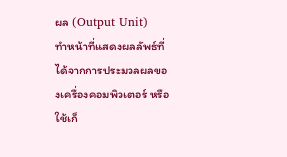ผล (Output Unit)
ทำหน้าที่แสดงผลลัพธ์ที่ได้จากการประมวลผลของเครื่องคอมพิวเตอร์ หรือใช้เก็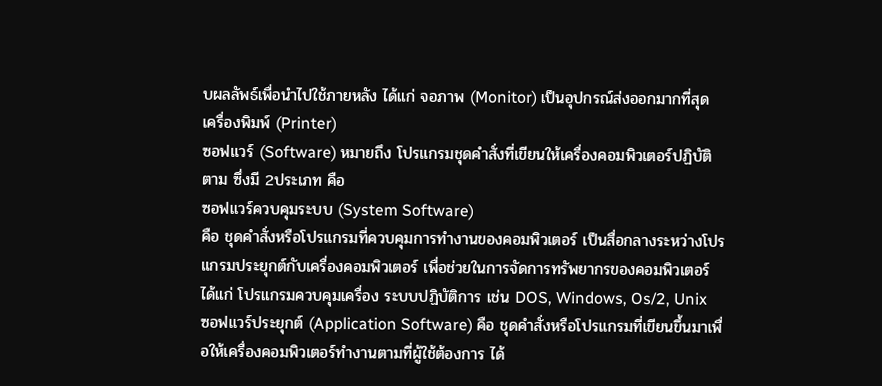บผลลัพธ์เพื่อนำไปใช้ภายหลัง ได้แก่ จอภาพ (Monitor) เป็นอุปกรณ์ส่งออกมากที่สุด เครื่องพิมพ์ (Printer)
ซอฟแวร์ (Software) หมายถึง โปรแกรมชุดคำสั่งที่เขียนให้เครื่องคอมพิวเตอร์ปฏิบัติตาม ซึ่งมี 2ประเภท คือ
ซอฟแวร์ควบคุมระบบ (System Software)
คือ ชุดคำสั่งหรือโปรแกรมที่ควบคุมการทำงานของคอมพิวเตอร์ เป็นสื่อกลางระหว่างโปรแกรมประยุกต์กับเครื่องคอมพิวเตอร์ เพื่อช่วยในการจัดการทรัพยากรของคอมพิวเตอร์ ได้แก่ โปรแกรมควบคุมเครื่อง ระบบปฏิบัติการ เช่น DOS, Windows, Os/2, Unix
ซอฟแวร์ประยุกต์ (Application Software) คือ ชุดคำสั่งหรือโปรแกรมที่เขียนขึ้นมาเพื่อให้เครื่องคอมพิวเตอร์ทำงานตามที่ผู้ใช้ต้องการ ได้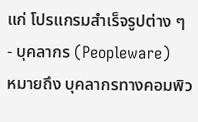แก่ โปรแกรมสำเร็จรูปต่าง ๆ
- บุคลากร (Peopleware)
หมายถึง บุคลากรทางคอมพิว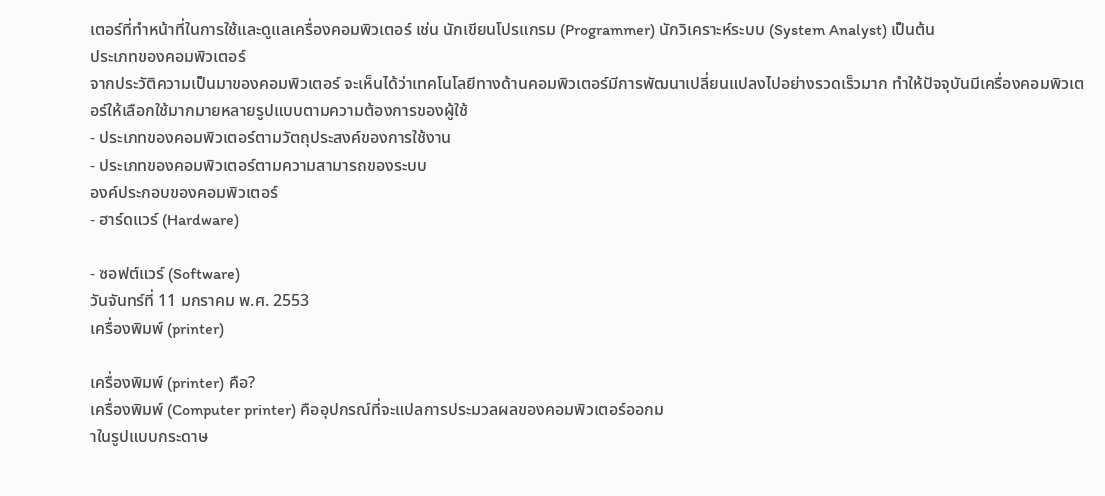เตอร์ที่ทำหน้าที่ในการใช้และดูแลเครื่องคอมพิวเตอร์ เช่น นักเขียนโปรแกรม (Programmer) นักวิเคราะห์ระบบ (System Analyst) เป็นต้น
ประเภทของคอมพิวเตอร์
จากประวัติความเป็นมาของคอมพิวเตอร์ จะเห็นได้ว่าเทคโนโลยีทางด้านคอมพิวเตอร์มีการพัฒนาเปลี่ยนแปลงไปอย่างรวดเร็วมาก ทำให้ปัจจุบันมีเครื่องคอมพิวเตอร์ให้เลือกใช้มากมายหลายรูปแบบตามความต้องการของผู้ใช้
- ประเภทของคอมพิวเตอร์ตามวัตถุประสงค์ของการใช้งาน
- ประเภทของคอมพิวเตอร์ตามความสามารถของระบบ
องค์ประกอบของคอมพิวเตอร์
- ฮาร์ดแวร์ (Hardware)

- ซอฟต์แวร์ (Software)
วันจันทร์ที่ 11 มกราคม พ.ศ. 2553
เครื่องพิมพ์ (printer)

เครื่องพิมพ์ (printer) คือ?
เครื่องพิมพ์ (Computer printer) คืออุปกรณ์ที่จะแปลการประมวลผลของคอมพิวเตอร์ออกม
าในรูปแบบกระดาษ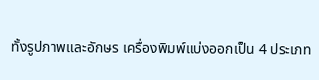ทั้งรูปภาพและอักษร เครื่องพิมพ์แบ่งออกเป็น 4 ประเภท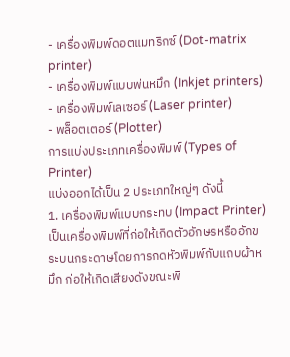- เครื่องพิมพ์ดอตแมทริกซ์ (Dot-matrix printer)
- เครื่องพิมพ์แบบพ่นหมึก (Inkjet printers)
- เครื่องพิมพ์เลเซอร์ (Laser printer)
- พล็อตเตอร์ (Plotter)
การแบ่งประเภทเครื่องพิมพ์ (Types of Printer)
แบ่งออกได้เป็น 2 ประเภทใหญ่ๆ ดังนี้
1. เครื่องพิมพ์แบบกระทบ (Impact Printer)
เป็นเครื่องพิมพ์ที่ก่อให้เกิดตัวอักษรหรืออักขระบนกระดาษโดยการกดหัวพิมพ์กับแถบผ้าหมึก ก่อให้เกิดเสียงดังขณะพิ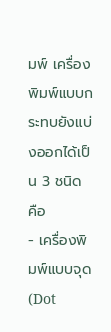มพ์ เครื่องพิมพ์แบบกระทบยังแบ่งออกได้เป็น 3 ชนิด คือ
- เครื่องพิมพ์แบบจุด (Dot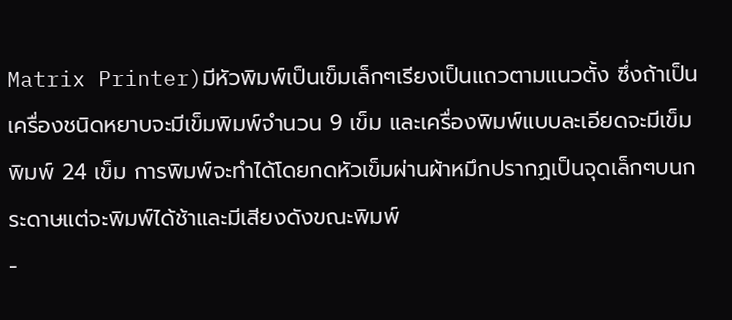Matrix Printer)มีหัวพิมพ์เป็นเข็มเล็กๆเรียงเป็นแถวตามแนวตั้ง ซึ่งถ้าเป็นเครื่องชนิดหยาบจะมีเข็มพิมพ์จำนวน 9 เข็ม และเครื่องพิมพ์แบบละเอียดจะมีเข็มพิมพ์ 24 เข็ม การพิมพ์จะทำได้โดยกดหัวเข็มผ่านผ้าหมึกปรากฏเป็นจุดเล็กๆบนกระดาษแต่จะพิมพ์ได้ช้าและมีเสียงดังขณะพิมพ์
-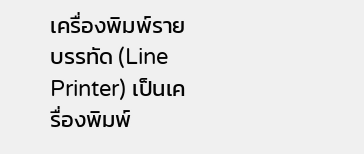เครื่องพิมพ์รายบรรทัด (Line Printer) เป็นเครื่องพิมพ์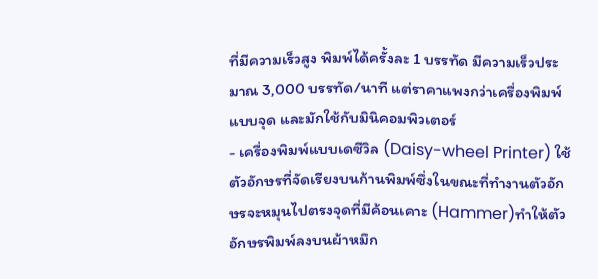ที่มีความเร็วสูง พิมพ์ได้ครั้งละ 1 บรรทัด มีความเร็วประมาณ 3,000 บรรทัด/นาที แต่ราคาแพงกว่าเครื่องพิมพ์แบบจุด และมักใช้กับมินิคอมพิวเตอร์
- เครื่องพิมพ์แบบเดซีวิล (Daisy-wheel Printer) ใช้ตัวอักษรที่จัดเรียงบนก้านพิมพ์ซึ่งในขณะที่ทำงานตัวอักษรจะหมุนไปตรงจุดที่มีค้อนเคาะ (Hammer)ทำให้ตัวอักษรพิมพ์ลงบนผ้าหมึก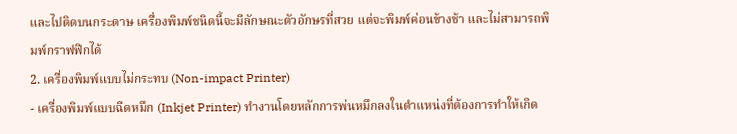และไปติดบนกระดาษ เครื่องพิมพ์ชนิดนี้จะมีลักษณะตัวอักษรที่สวย แต่จะพิมพ์ค่อนข้างช้า และไม่สามารถพิมพ์กราฟฟิกได้
2. เครื่องพิมพ์แบบไม่กระทบ (Non-impact Printer)
- เครื่องพิมพ์แบบฉีดหมึก (Inkjet Printer) ทำงานโดยหลักการพ่นหมึกลงในตำแหน่งที่ต้องการทำให้เกิด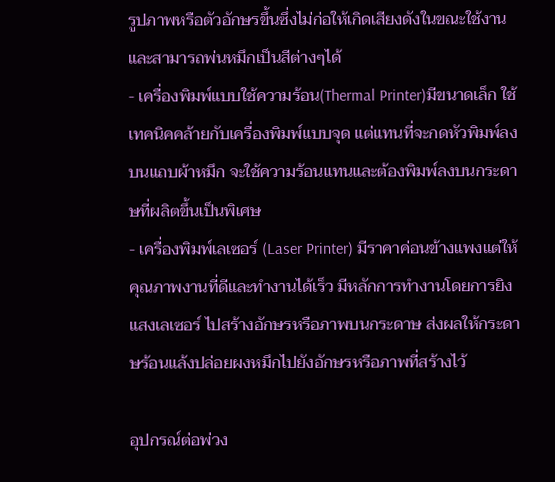รูปภาพหรือตัวอักษรขึ้นซึ่งไม่ก่อให้เกิดเสียงดังในขณะใช้งานและสามารถพ่นหมึกเป็นสีต่างๆได้
- เครื่องพิมพ์แบบใช้ความร้อน(Thermal Printer)มีขนาดเล็ก ใช้เทคนิคคล้ายกับเครื่องพิมพ์แบบจุด แต่แทนที่จะกดหัวพิมพ์ลงบนแถบผ้าหมึก จะใช้ความร้อนแทนและต้องพิมพ์ลงบนกระดาษที่ผลิตขึ้นเป็นพิเศษ
- เครื่องพิมพ์เลเซอร์ (Laser Printer) มีราคาค่อนข้างแพงแต่ให้คุณภาพงานที่ดีและทำงานได้เร็ว มีหลักการทำงานโดยการยิงแสงเลเซอร์ ไปสร้างอักษรหรือภาพบนกระดาษ ส่งผลให้กระดาษร้อนแล้งปล่อยผงหมึกไปยังอักษรหรือภาพที่สร้างไว้

อุปกรณ์ต่อพ่วง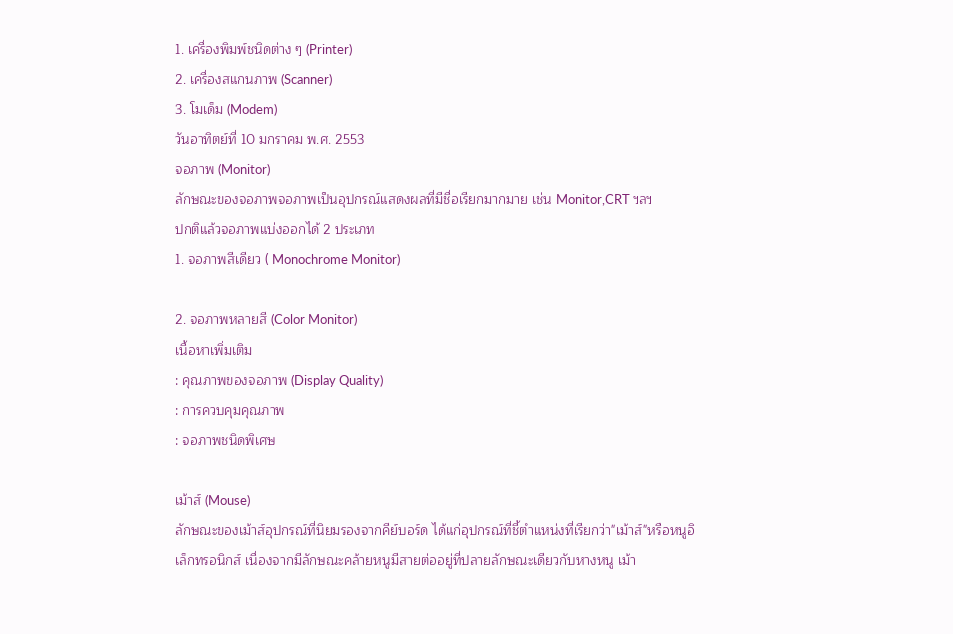1. เครื่องพิมพ์ชนิดต่าง ๆ (Printer)
2. เครื่องสแกนภาพ (Scanner)
3. โมเด็ม (Modem)
วันอาทิตย์ที่ 10 มกราคม พ.ศ. 2553
จอภาพ (Monitor)
ลักษณะของจอภาพจอภาพเป็นอุปกรณ์แสดงผลที่มีชื่อเรียกมากมาย เช่น Monitor,CRT ฯลฯ
ปกติแล้วจอภาพแบ่งออกได้ 2 ประเภท
1. จอภาพสีเดียว ( Monochrome Monitor)

2. จอภาพหลายสี (Color Monitor)
เนื้อหาเพิ่มเติม
: คุณภาพของจอภาพ (Display Quality)
: การควบคุมคุณภาพ
: จอภาพชนิดพิเศษ

เม้าส์ (Mouse)
ลักษณะของเม้าส์อุปกรณ์ที่นิยมรองจากคีย์บอร์ด ได้แก่อุปกรณ์ที่ชี้ตำแหน่งที่เรียกว่า"เม้าส์"หรือหนูอิเล็กทรอนิกส์ เนื่องจากมีลักษณะคล้ายหนูมีสายต่ออยู่ที่ปลายลักษณะเดียวกับหางหนู เม้า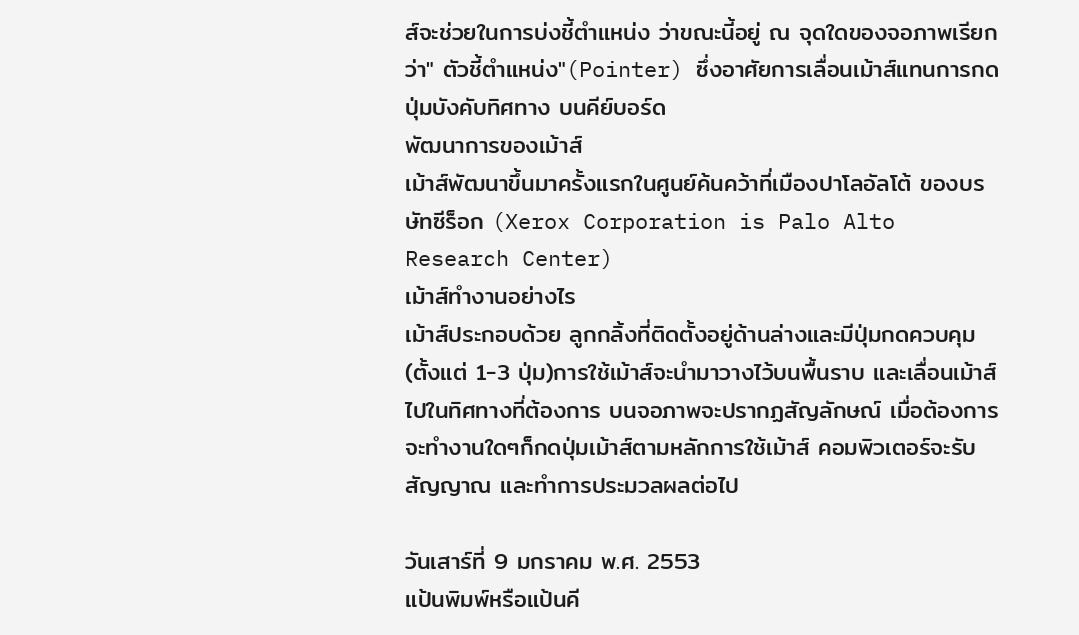ส์จะช่วยในการบ่งชี้ตำแหน่ง ว่าขณะนี้อยู่ ณ จุดใดของจอภาพเรียกว่า" ตัวชี้ตำแหน่ง"(Pointer) ซึ่งอาศัยการเลื่อนเม้าส์แทนการกดปุ่มบังคับทิศทาง บนคีย์บอร์ด
พัฒนาการของเม้าส์
เม้าส์พัฒนาขึ้นมาครั้งแรกในศูนย์ค้นคว้าที่เมืองปาโลอัลโต้ ของบรษัทซีร็อก (Xerox Corporation is Palo Alto Research Center)
เม้าส์ทำงานอย่างไร
เม้าส์ประกอบด้วย ลูกกลิ้งที่ติดตั้งอยู่ด้านล่างและมีปุ่มกดควบคุม(ตั้งแต่ 1-3 ปุ่ม)การใช้เม้าส์จะนำมาวางไว้บนพื้นราบ และเลื่อนเม้าส์ไปในทิศทางที่ต้องการ บนจอภาพจะปรากฏสัญลักษณ์ เมื่อต้องการจะทำงานใดๆก็กดปุ่มเม้าส์ตามหลักการใช้เม้าส์ คอมพิวเตอร์จะรับสัญญาณ และทำการประมวลผลต่อไป

วันเสาร์ที่ 9 มกราคม พ.ศ. 2553
แป้นพิมพ์หรือแป้นคี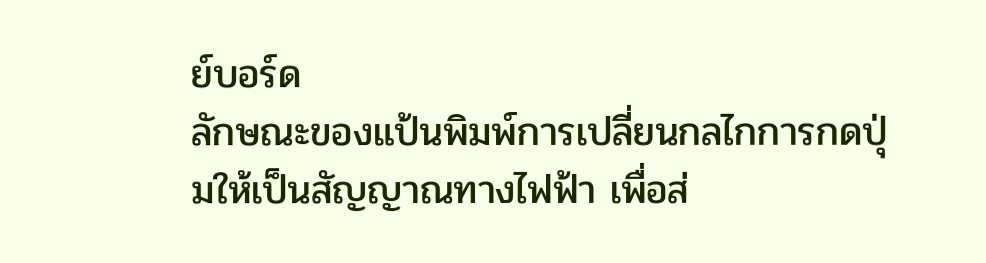ย์บอร์ด
ลักษณะของแป้นพิมพ์การเปลี่ยนกลไกการกดปุ่มให้เป็นสัญญาณทางไฟฟ้า เพื่อส่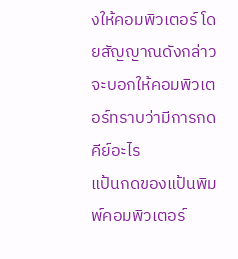งให้คอมพิวเตอร์ โดยสัญญาณดังกล่าว จะบอกให้คอมพิวเตอร์ทราบว่ามีการกดคีย์อะไร
แป้นกดของแป้นพิมพ์คอมพิวเตอร์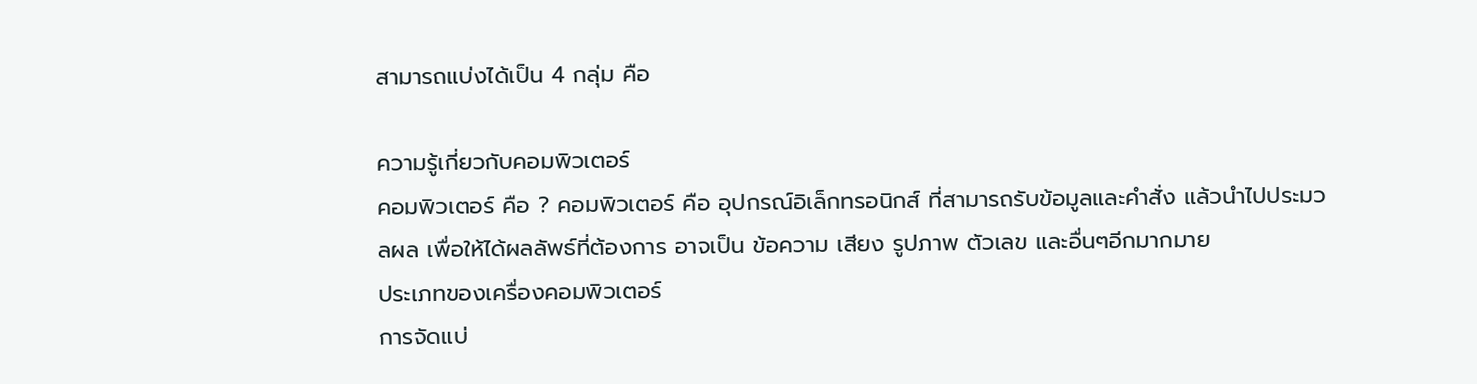สามารถแบ่งได้เป็น 4 กลุ่ม คือ

ความรู้เกี่ยวกับคอมพิวเตอร์
คอมพิวเตอร์ คือ ? คอมพิวเตอร์ คือ อุปกรณ์อิเล็กทรอนิกส์ ที่สามารถรับข้อมูลและคำสั่ง แล้วนำไปประมวลผล เพื่อให้ได้ผลลัพธ์ที่ต้องการ อาจเป็น ข้อความ เสียง รูปภาพ ตัวเลข และอื่นๆอีกมากมาย
ประเภทของเครื่องคอมพิวเตอร์
การจัดแบ่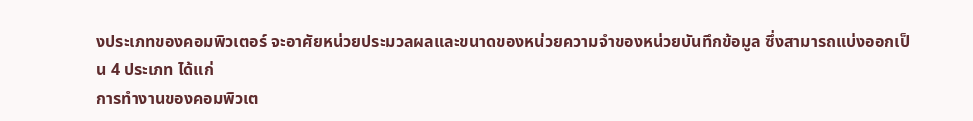งประเภทของคอมพิวเตอร์ จะอาศัยหน่วยประมวลผลและขนาดของหน่วยความจำของหน่วยบันทึกข้อมูล ซึ่งสามารถแบ่งออกเป็น 4 ประเภท ได้แก่
การทำงานของคอมพิวเต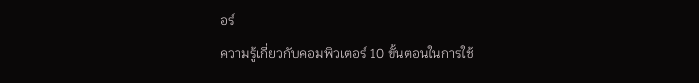อร์
ความรู้เกี่ยวกับคอมพิวเตอร์ 10 ขั้นตอนในการใช้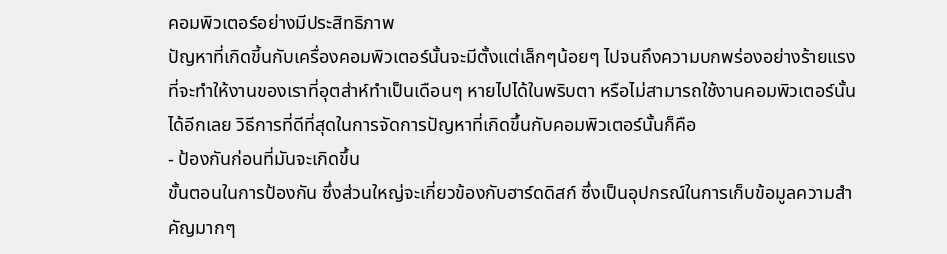คอมพิวเตอร์อย่างมีประสิทธิภาพ
ปัญหาที่เกิดขี้นกับเครื่องคอมพิวเตอร์นั้นจะมีตั้งแต่เล็กๆน้อยๆ ไปจนถึงความบกพร่องอย่างร้ายแรงที่จะทำให้งานของเราที่อุตส่าห์ทำเป็นเดือนๆ หายไปได้ในพริบตา หรือไม่สามารถใช้งานคอมพิวเตอร์นั้นได้อีกเลย วิธีการที่ดีที่สุดในการจัดการปัญหาที่เกิดขึ้นกับคอมพิวเตอร์นั้นก็คือ
- ป้องกันก่อนที่มันจะเกิดขึ้น
ขั้นตอนในการป้องกัน ซึ่งส่วนใหญ่จะเกี่ยวข้องกับฮาร์ดดิสก์ ซึ่งเป็นอุปกรณ์ในการเก็บข้อมูลความสำคัญมากๆ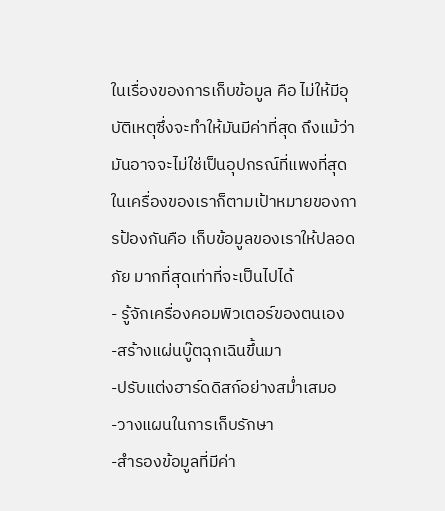ในเรื่องของการเก็บข้อมูล คือ ไม่ให้มีอุบัติเหตุซึ่งจะทำให้มันมีค่าที่สุด ถึงแม้ว่ามันอาจจะไม่ใช่เป็นอุปกรณ์ที่แพงที่สุดในเครื่องของเราก็ตามเป้าหมายของการป้องกันคือ เก็บข้อมูลของเราให้ปลอดภัย มากที่สุดเท่าที่จะเป็นไปได้
- รู้จักเครื่องคอมพิวเตอร์ของตนเอง
-สร้างแผ่นบู๊ตฉุกเฉินขึ้นมา
-ปรับแต่งฮาร์ดดิสก์อย่างสม่ำเสมอ
-วางแผนในการเก็บรักษา
-สำรองข้อมูลที่มีค่า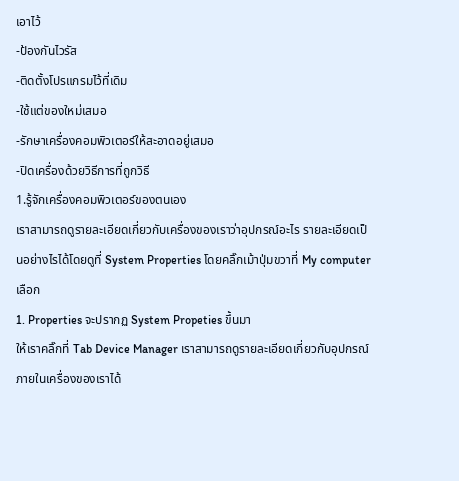เอาไว้
-ป้องกันไวรัส
-ติดตั้งโปรแกรมไว้ที่เดิม
-ใช้แต่ของใหม่เสมอ
-รักษาเครื่องคอมพิวเตอร์ให้สะอาดอยู่เสมอ
-ปิดเครื่องด้วยวิธีการที่ถูกวิธี
1.รู้จักเครื่องคอมพิวเตอร์ของตนเอง
เราสามารถดูรายละเอียดเกี่ยวกับเครื่องของเราว่าอุปกรณ์อะไร รายละเอียดเป็นอย่างไรได้โดยดูที่ System Properties โดยคลิ๊กเม้าปุ่มขวาที่ My computer เลือก
1. Properties จะปรากฏ System Propeties ขึ้นมา
ให้เราคลิ๊กที่ Tab Device Manager เราสามารถดูรายละเอียดเกี่ยวกับอุปกรณ์ภายในเครื่องของเราได้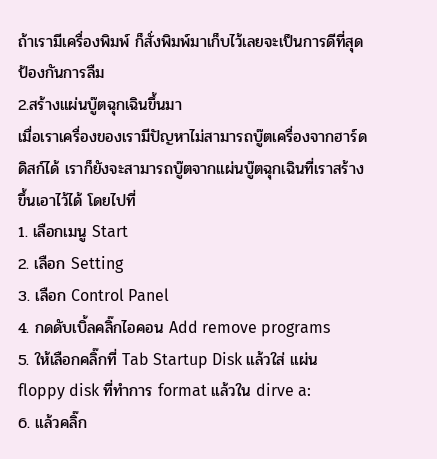ถ้าเรามีเครื่องพิมพ์ ก็สั่งพิมพ์มาเก็บไว้เลยจะเป็นการดีที่สุดป้องกันการลืม
2.สร้างแผ่นบู๊ตฉุกเฉินขึ้นมา
เมื่อเราเครื่องของเรามีปัญหาไม่สามารถบู๊ตเครื่องจากฮาร์ดดิสก์ได้ เราก็ยังจะสามารถบู๊ตจากแผ่นบู๊ตฉุกเฉินที่เราสร้างขึ้นเอาไว้ได้ โดยไปที่
1. เลือกเมนู Start
2. เลือก Setting
3. เลือก Control Panel
4. กดดับเบิ้ลคลิ๊กไอคอน Add remove programs
5. ให้เลือกคลิ๊กที่ Tab Startup Disk แล้วใส่ แผ่น floppy disk ที่ทำการ format แล้วใน dirve a:
6. แล้วคลิ๊ก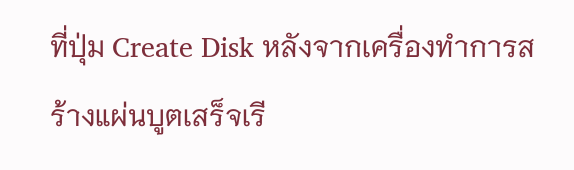ที่ปุ่ม Create Disk หลังจากเครื่องทำการสร้างแผ่นบูตเสร็จเรี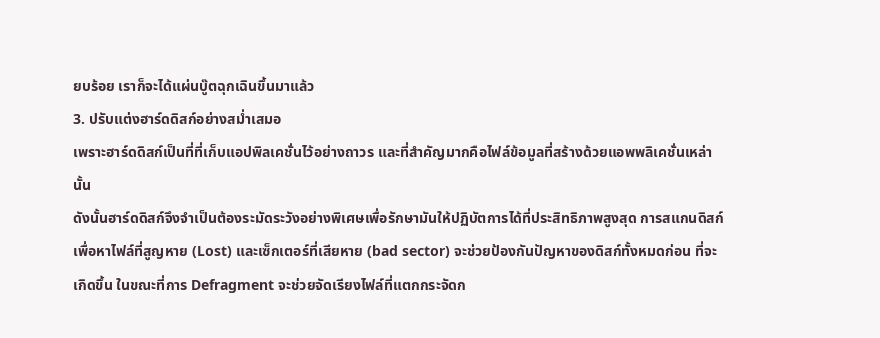ยบร้อย เราก็จะได้แผ่นบู๊ตฉุกเฉินขึ้นมาแล้ว
3. ปรับแต่งฮาร์ดดิสก์อย่างสม่ำเสมอ
เพราะฮาร์ดดิสก์เป็นที่ที่เก็บแอปพิลเคชั่นไว้อย่างถาวร และที่สำคัญมากคือไฟล์ข้อมูลที่สร้างด้วยแอพพลิเคชั่นเหล่านั้น
ดังนั้นฮาร์ดดิสก์จึงจำเป็นต้องระมัดระวังอย่างพิเศษเพื่อรักษามันให้ปฏิบัตการได้ที่ประสิทธิภาพสูงสุด การสแกนดิสก์ เพื่อหาไฟล์ที่สูญหาย (Lost) และเซ็กเตอร์ที่เสียหาย (bad sector) จะช่วยป้องกันปัญหาของดิสก์ทั้งหมดก่อน ที่จะเกิดขึ้น ในขณะที่การ Defragment จะช่วยจัดเรียงไฟล์ที่แตกกระจัดก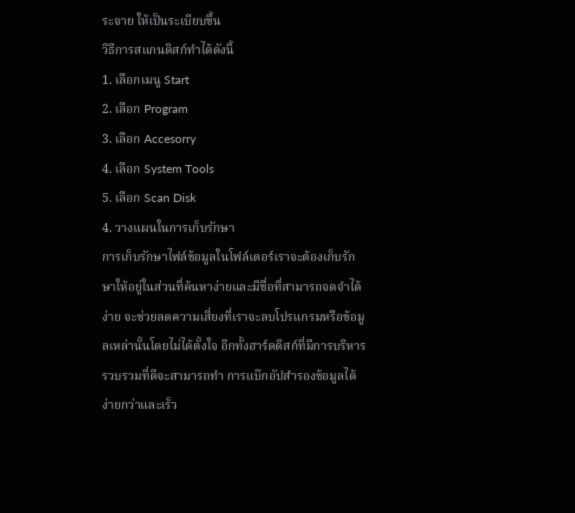ระจาย ให้เป็นระเบียบขึ้น
วิธีการสแกนดิสก์ทำได้ดังนี้
1. เลือกเมนู Start
2. เลือก Program
3. เลือก Accesorry
4. เลือก System Tools
5. เลือก Scan Disk
4. วางแผนในการเก็บรักษา
การเก็บรักษาไฟล์ข้อมูลในโฟล์เดอร์เราจะต้องเก็บรักษาให้อยู่ในส่วนที่ค้นหาง่ายและมีชื่อที่สามารถจดจำได้ง่าย จะช่วยลดความเสี่ยงที่เราจะลบโปรแกรมหรือข้อมูลเหล่านั้นโดยไม่ได้ตั้งใจ อีกทั้งฮาร์ดดิสก์ที่มีการบริหารรวบรวมที่ดีจะสามารถทำ การแบ๊กอัปสำรองข้อมูลได้ง่ายกว่าและเร็ว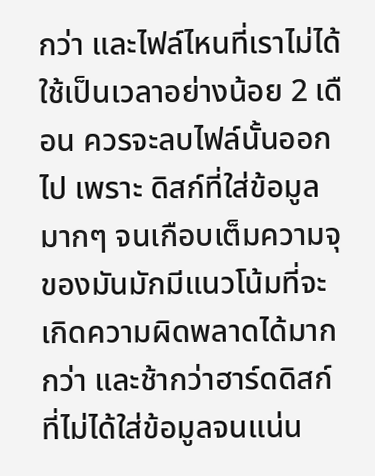กว่า และไฟล์ไหนที่เราไม่ได้ใช้เป็นเวลาอย่างน้อย 2 เดือน ควรจะลบไฟล์นั้นออกไป เพราะ ดิสก์ที่ใส่ข้อมูลมากๆ จนเกือบเต็มความจุของมันมักมีแนวโน้มที่จะเกิดความผิดพลาดได้มากกว่า และช้ากว่าฮาร์ดดิสก์ที่ไม่ได้ใส่ข้อมูลจนแน่น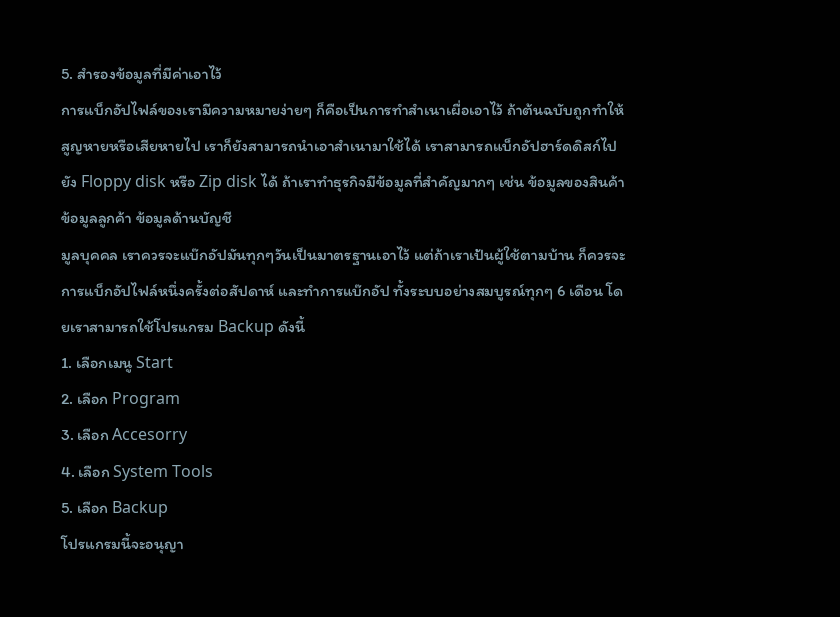5. สำรองข้อมูลที่มีค่าเอาไว้
การแบ็กอัปไฟล์ของเรามีความหมายง่ายๆ ก็คือเป็นการทำสำเนาเผื่อเอาไว้ ถ้าต้นฉบับถูกทำให้สูญหายหรือเสียหายไป เราก็ยังสามารถนำเอาสำเนามาใช้ได้ เราสามารถแบ็กอัปฮาร์ดดิสก์ไปยัง Floppy disk หรือ Zip disk ได้ ถ้าเราทำธุรกิจมีข้อมูลที่สำคัญมากๆ เช่น ข้อมูลของสินค้า ข้อมูลลูกค้า ข้อมูลด้านบัญชี
มูลบุคคล เราควรจะแบ๊กอัปมันทุกๆวันเป็นมาตรฐานเอาไว้ แต่ถ้าเราเป้นผู้ใช้ตามบ้าน ก็ควรจะการแบ็กอัปไฟล์หนึ่งครั้งต่อสัปดาห์ และทำการแบ๊กอัป ทั้งระบบอย่างสมบูรณ์ทุกๆ 6 เดือน โดยเราสามารถใช้โปรแกรม Backup ดังนี้
1. เลือกเมนู Start
2. เลือก Program
3. เลือก Accesorry
4. เลือก System Tools
5. เลือก Backup
โปรแกรมนี้จะอนุญา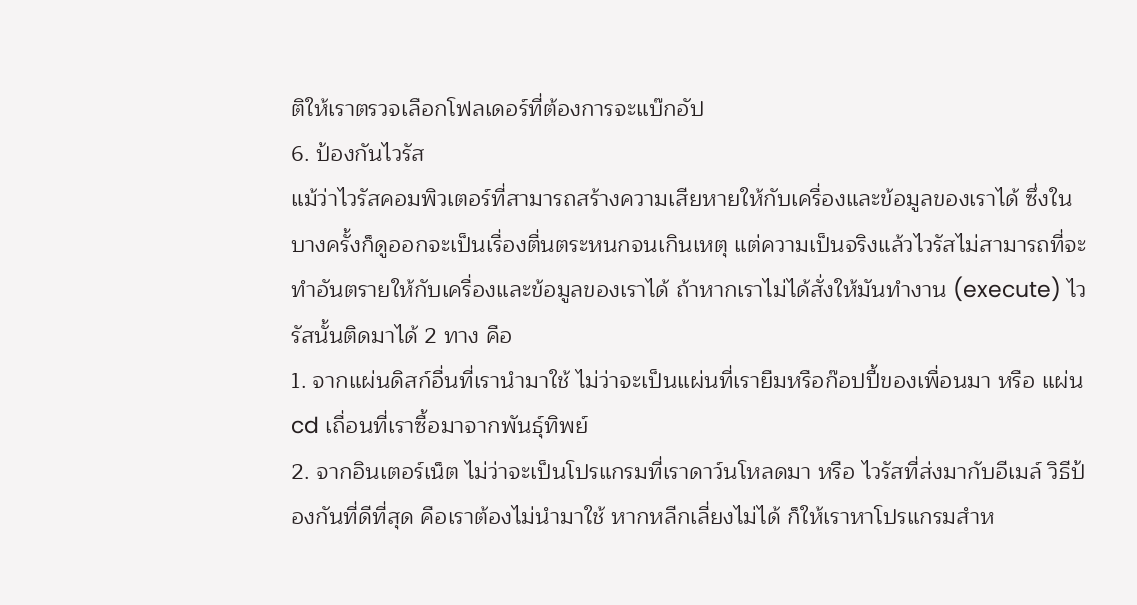ติให้เราตรวจเลือกโฟลเดอร์ที่ต้องการจะแบ๊กอัป
6. ป้องกันไวรัส
แม้ว่าไวรัสคอมพิวเตอร์ที่สามารถสร้างความเสียหายให้กับเครื่องและข้อมูลของเราได้ ซึ่งในบางครั้งก็ดูออกจะเป็นเรื่องตื่นตระหนกจนเกินเหตุ แต่ความเป็นจริงแล้วไวรัสไม่สามารถที่จะทำอันตรายให้กับเครื่องและข้อมูลของเราได้ ถ้าหากเราไม่ได้สั่งให้มันทำงาน (execute) ไวรัสนั้นติดมาได้ 2 ทาง คือ
1. จากแผ่นดิสก์อื่นที่เรานำมาใช้ ไม่ว่าจะเป็นแผ่นที่เรายืมหรือก๊อปปี้ของเพื่อนมา หรือ แผ่นcd เถื่อนที่เราซื้อมาจากพันธุ์ทิพย์
2. จากอินเตอร์เน็ต ไม่ว่าจะเป็นโปรแกรมที่เราดาว์นโหลดมา หรือ ไวรัสที่ส่งมากับอีเมล์ วิธีป้องกันที่ดีที่สุด คือเราต้องไม่นำมาใช้ หากหลีกเลี่ยงไม่ได้ ก็ให้เราหาโปรแกรมสำห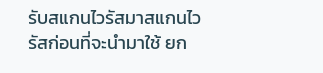รับสแกนไวรัสมาสแกนไวรัสก่อนที่จะนำมาใช้ ยก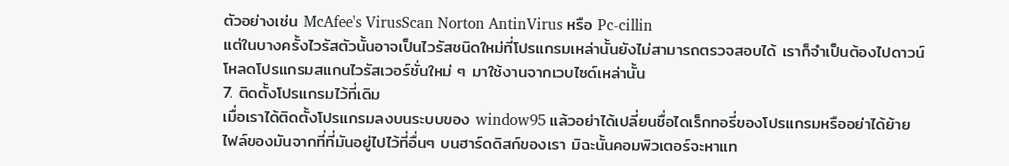ตัวอย่างเช่น McAfee's VirusScan Norton AntinVirus หรือ Pc-cillin
แต่ในบางครั้งไวรัสตัวนั้นอาจเป็นไวรัสชนิดใหม่ที่โปรแกรมเหล่านั้นยังไม่สามารถตรวจสอบได้ เราก็จำเป็นต้องไปดาวน์โหลดโปรแกรมสแกนไวรัสเวอร์ชั่นใหม่ ๆ มาใช้งานจากเวบไซด์เหล่านั้น
7. ติดตั้งโปรแกรมไว้ที่เดิม
เมื่อเราได้ติดตั้งโปรแกรมลงบนระบบของ window95 แล้วอย่าได้เปลี่ยนชื่อไดเร็กทอรี่ของโปรแกรมหรืออย่าได้ย้ายไฟล์ของมันจากที่ที่มันอยู่ไปไว้ที่อื่นๆ บนฮาร์ดดิสก์ของเรา มิฉะนั้นคอมพิวเตอร์จะหาแท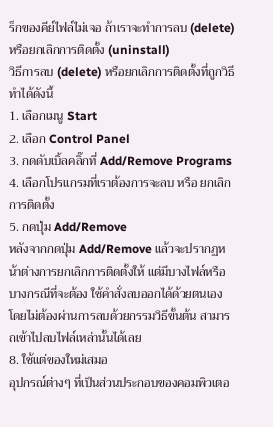ร็กของคีย์ไฟล์ไม่เจอ ถ้าเราจะทำการลบ (delete) หรือยกเลิกการติดตั้ง (uninstall)
วิธีการลบ (delete) หรือยกเลิกการติดตั้งที่ถูกวิธีทำได้ดังนี้
1. เลือกเมนู Start
2. เลือก Control Panel
3. กดดับเบิ้ลคลิ๊กที่ Add/Remove Programs
4. เลือกโปรแกรมที่เราต้องการจะลบ หรือ ยกเลิกการติดตั้ง
5. กดปุ่ม Add/Remove
หลังจากกดปุ่ม Add/Remove แล้วจะปรากฏหน้าต่างการยกเลิกการติดตั้งให้ แต่มีบางไฟล์หรือบางกรณีที่จะต้อง ใช้คำสั่งลบออกได้ด้วยตนเอง โดยไม่ต้องผ่านการลบด้วยกรรมวิธีขั้นต้น สามารถเข้าไปลบไฟล์เหล่านั้นได้เลย
8. ใช้แต่ของใหม่เสมอ
อุปกรณ์ต่างๆ ที่เป็นส่วนประกอบของคอมพิวเตอ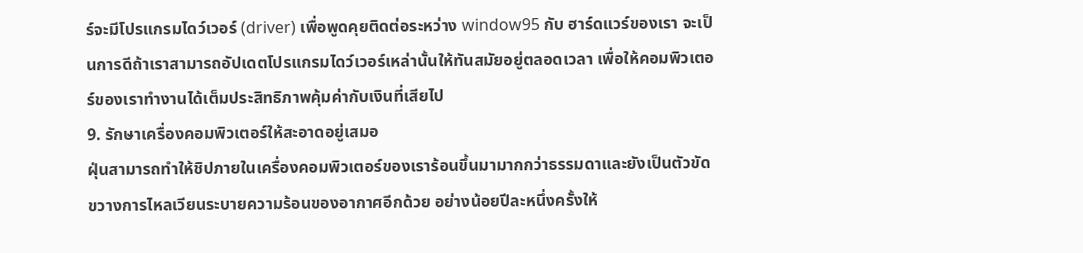ร์จะมีโปรแกรมไดว์เวอร์ (driver) เพื่อพูดคุยติดต่อระหว่าง window95 กับ ฮาร์ดแวร์ของเรา จะเป็นการดีถ้าเราสามารถอัปเดตโปรแกรมไดว์เวอร์เหล่านั้นให้ทันสมัยอยู่ตลอดเวลา เพื่อให้คอมพิวเตอร์ของเราทำงานได้เต็มประสิทธิภาพคุ้มค่ากับเงินที่เสียไป
9. รักษาเครื่องคอมพิวเตอร์ให้สะอาดอยู่เสมอ
ฝุ่นสามารถทำให้ชิปภายในเครื่องคอมพิวเตอร์ของเราร้อนขึ้นมามากกว่าธรรมดาและยังเป็นตัวขัดขวางการไหลเวียนระบายความร้อนของอากาศอีกด้วย อย่างน้อยปีละหนึ่งครั้งให้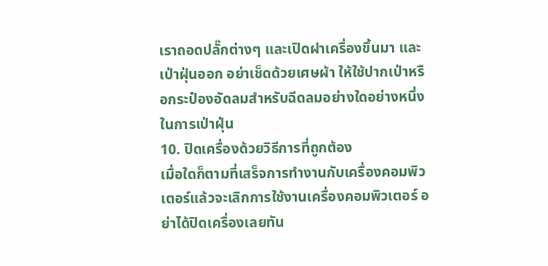เราถอดปลั๊กต่างๆ และเปิดฝาเครื่องขึ้นมา และเป่าฝุ่นออก อย่าเช็ดด้วยเศษผ้า ให้ใช้ปากเป่าหรือกระป๋องอัดลมสำหรับฉีดลมอย่างใดอย่างหนึ่งในการเป่าฝุ่น
10. ปิดเครื่องด้วยวิธีการที่ถูกต้อง
เมื่อใดก็ตามที่เสร็จการทำงานกับเครื่องคอมพิวเตอร์แล้วจะเลิกการใช้งานเครื่องคอมพิวเตอร์ อย่าได้ปิดเครื่องเลยทัน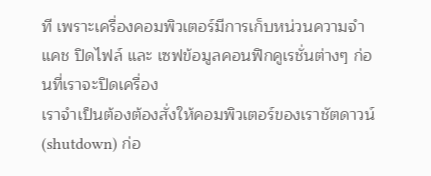ที เพราะเครื่องคอมพิวเตอร์มีการเก็บหน่วนความจำแคช ปิดไฟล์ และ เซฟข้อมูลคอนฟิกคูเรชั่นต่างๆ ก่อนที่เราจะปิดเครื่อง
เราจำเป็นต้องต้องสั่งให้คอมพิวเตอร์ของเราชัตดาวน์ (shutdown) ก่อ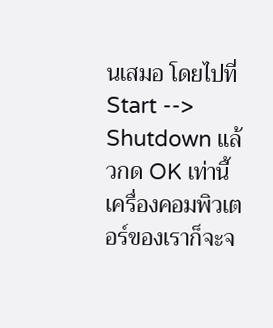นเสมอ โดยไปที่ Start --> Shutdown แล้วกด OK เท่านี้เครื่องคอมพิวเตอร์ของเราก็จะจ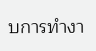บการทำงา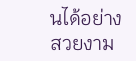นได้อย่างสวยงาม